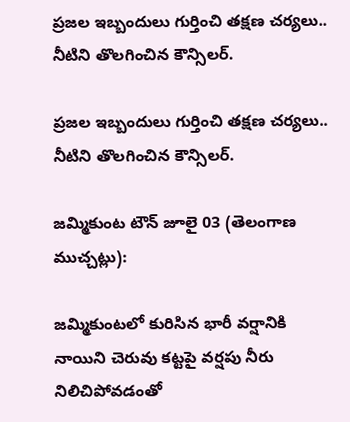ప్రజల ఇబ్బందులు గుర్తించి తక్షణ చర్యలు.. నీటిని తొలగించిన కౌన్సిలర్.

ప్రజల ఇబ్బందులు గుర్తించి తక్షణ చర్యలు.. నీటిని తొలగించిన కౌన్సిలర్.

జమ్మికుంట టౌన్ జూలై 03 (తెలంగాణ ముచ్చట్లు):

జమ్మికుంటలో కురిసిన భారీ వర్షానికి నాయిని చెరువు కట్టపై వర్షపు నీరు నిలిచిపోవడంతో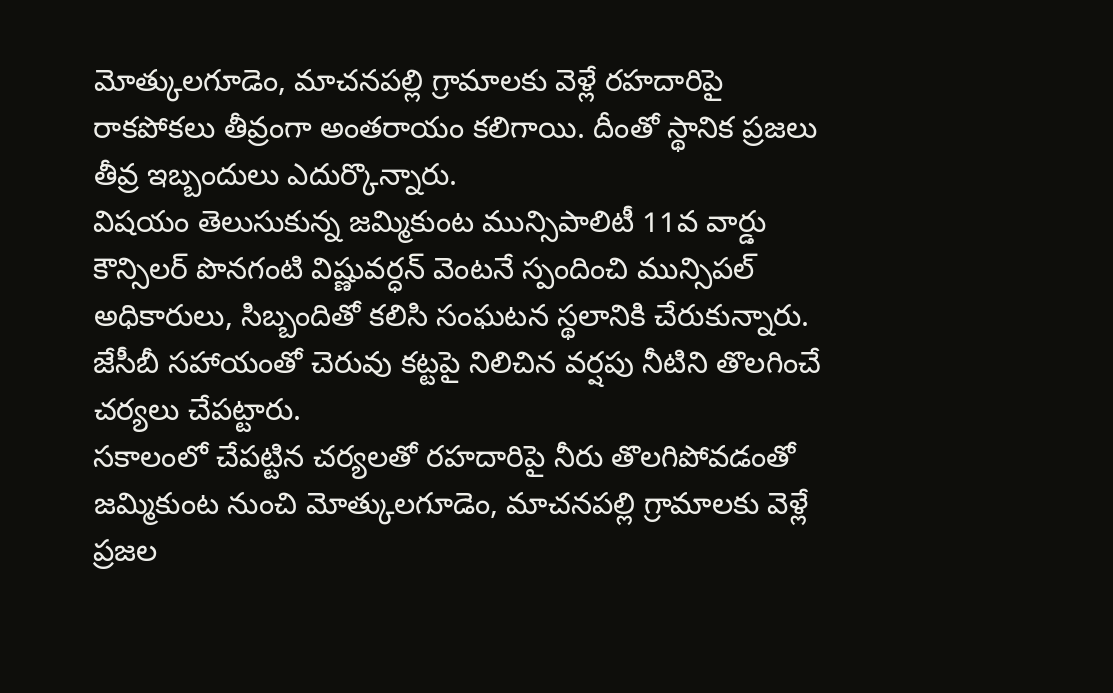మోత్కులగూడెం, మాచనపల్లి గ్రామాలకు వెళ్లే రహదారిపై రాకపోకలు తీవ్రంగా అంతరాయం కలిగాయి. దీంతో స్థానిక ప్రజలు తీవ్ర ఇబ్బందులు ఎదుర్కొన్నారు.
విషయం తెలుసుకున్న జమ్మికుంట మున్సిపాలిటీ 11వ వార్డు కౌన్సిలర్ పొనగంటి విష్ణువర్ధన్ వెంటనే స్పందించి మున్సిపల్ అధికారులు, సిబ్బందితో కలిసి సంఘటన స్థలానికి చేరుకున్నారు. జేసీబీ సహాయంతో చెరువు కట్టపై నిలిచిన వర్షపు నీటిని తొలగించే చర్యలు చేపట్టారు.
సకాలంలో చేపట్టిన చర్యలతో రహదారిపై నీరు తొలగిపోవడంతో జమ్మికుంట నుంచి మోత్కులగూడెం, మాచనపల్లి గ్రామాలకు వెళ్లే ప్రజల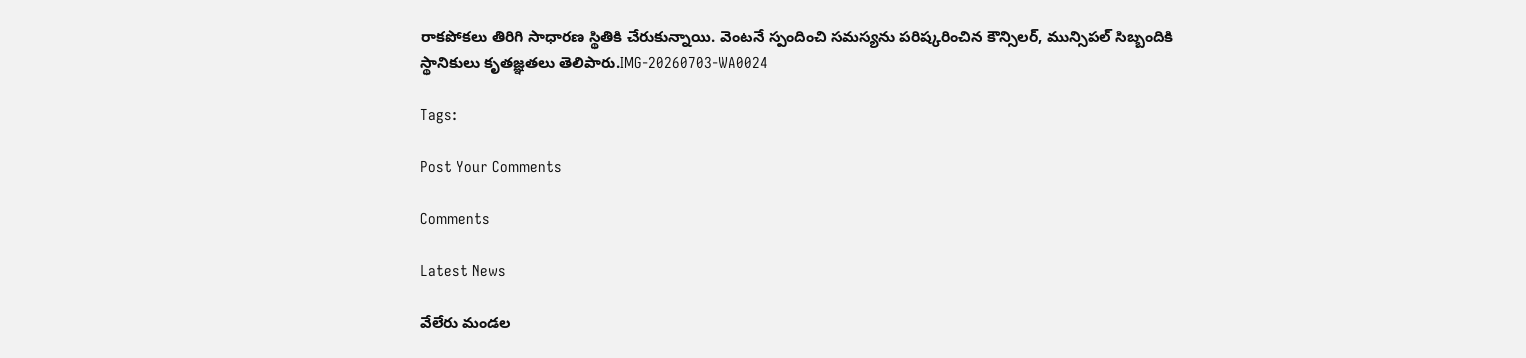రాకపోకలు తిరిగి సాధారణ స్థితికి చేరుకున్నాయి. వెంటనే స్పందించి సమస్యను పరిష్కరించిన కౌన్సిలర్, మున్సిపల్ సిబ్బందికి స్థానికులు కృతజ్ఞతలు తెలిపారు.IMG-20260703-WA0024

Tags:

Post Your Comments

Comments

Latest News

వేలేరు మండల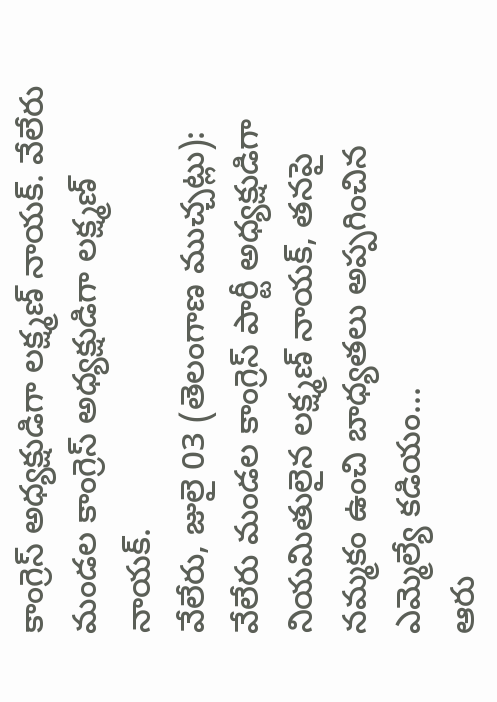కాంగ్రెస్ అధ్యక్షుడిగా లక్ష్మణ్ నాయక్. వేలేరు మండల కాంగ్రెస్ అధ్యక్షుడిగా లక్ష్మణ్ నాయక్.
వేలేరు, జులై 03 (తెలంగాణ ముచ్చట్లు):  వేలేరు మండల కాంగ్రెస్ పార్టీ అధ్యక్షుడిగా నియమితులైన లక్ష్మణ్ నాయక్, తనపై నమ్మకం ఉంచి బాధ్యతలు అప్పగించిన ఎమ్మెల్యే కడియం...
ఆరు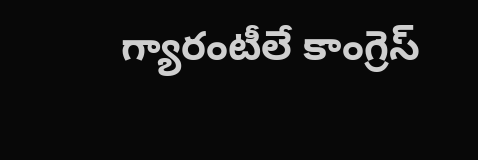గ్యారంటీలే కాంగ్రెస్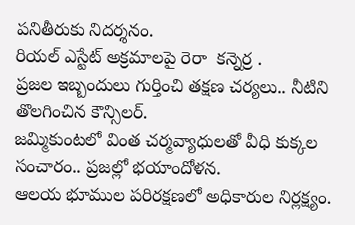పనితీరుకు నిదర్శనం.
రియల్ ఎస్టేట్ అక్రమాలపై రెరా  కన్నెర్ర .
ప్రజల ఇబ్బందులు గుర్తించి తక్షణ చర్యలు.. నీటిని తొలగించిన కౌన్సిలర్.
జమ్మికుంటలో వింత చర్మవ్యాధులతో వీధి కుక్కల సంచారం.. ప్రజల్లో భయాందోళన.
ఆలయ భూముల పరిరక్షణలో అధికారుల నిర్లక్ష్యం.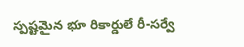స్పష్టమైన భూ రికార్డులే రీ-సర్వే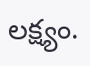లక్ష్యం.